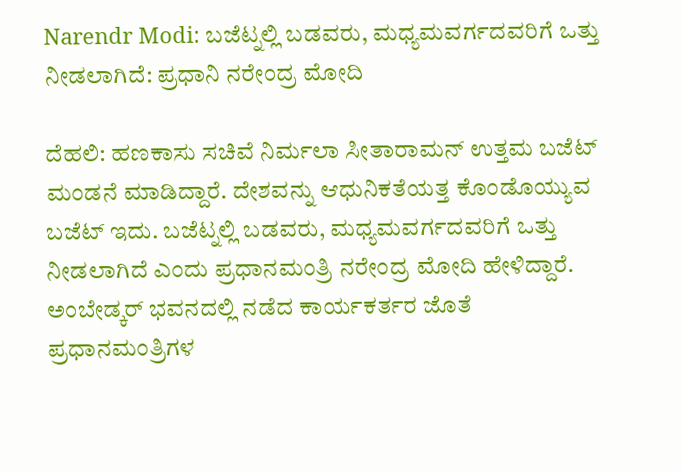Narendr Modi: ಬಜೆಟ್ನಲ್ಲಿ ಬಡವರು, ಮಧ್ಯಮವರ್ಗದವರಿಗೆ ಒತ್ತು ನೀಡಲಾಗಿದೆ: ಪ್ರಧಾನಿ ನರೇಂದ್ರ ಮೋದಿ

ದೆಹಲಿ: ಹಣಕಾಸು ಸಚಿವೆ ನಿರ್ಮಲಾ ಸೀತಾರಾಮನ್ ಉತ್ತಮ ಬಜೆಟ್ ಮಂಡನೆ ಮಾಡಿದ್ದಾರೆ. ದೇಶವನ್ನು ಆಧುನಿಕತೆಯತ್ತ ಕೊಂಡೊಯ್ಯುವ ಬಜೆಟ್ ಇದು. ಬಜೆಟ್ನಲ್ಲಿ ಬಡವರು, ಮಧ್ಯಮವರ್ಗದವರಿಗೆ ಒತ್ತು ನೀಡಲಾಗಿದೆ ಎಂದು ಪ್ರಧಾನಮಂತ್ರಿ ನರೇಂದ್ರ ಮೋದಿ ಹೇಳಿದ್ದಾರೆ.
ಅಂಬೇಡ್ಕರ್ ಭವನದಲ್ಲಿ ನಡೆದ ಕಾರ್ಯಕರ್ತರ ಜೊತೆ ಪ್ರಧಾನಮಂತ್ರಿಗಳ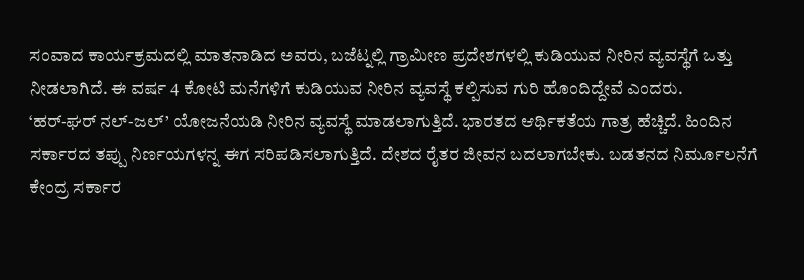ಸಂವಾದ ಕಾರ್ಯಕ್ರಮದಲ್ಲಿ ಮಾತನಾಡಿದ ಅವರು, ಬಜೆಟ್ನಲ್ಲಿ ಗ್ರಾಮೀಣ ಪ್ರದೇಶಗಳಲ್ಲಿ ಕುಡಿಯುವ ನೀರಿನ ವ್ಯವಸ್ಥೆಗೆ ಒತ್ತು ನೀಡಲಾಗಿದೆ. ಈ ವರ್ಷ 4 ಕೋಟಿ ಮನೆಗಳಿಗೆ ಕುಡಿಯುವ ನೀರಿನ ವ್ಯವಸ್ಥೆ ಕಲ್ಪಿಸುವ ಗುರಿ ಹೊಂದಿದ್ದೇವೆ ಎಂದರು.
‘ಹರ್-ಘರ್ ನಲ್-ಜಲ್’ ಯೋಜನೆಯಡಿ ನೀರಿನ ವ್ಯವಸ್ಥೆ ಮಾಡಲಾಗುತ್ತಿದೆ. ಭಾರತದ ಆರ್ಥಿಕತೆಯ ಗಾತ್ರ ಹೆಚ್ಚಿದೆ. ಹಿಂದಿನ ಸರ್ಕಾರದ ತಪ್ಪು ನಿರ್ಣಯಗಳನ್ನ ಈಗ ಸರಿಪಡಿಸಲಾಗುತ್ತಿದೆ. ದೇಶದ ರೈತರ ಜೀವನ ಬದಲಾಗಬೇಕು. ಬಡತನದ ನಿರ್ಮೂಲನೆಗೆ ಕೇಂದ್ರ ಸರ್ಕಾರ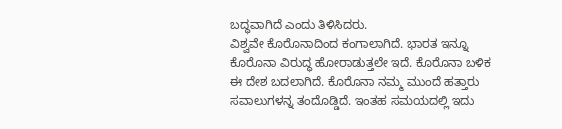ಬದ್ಧವಾಗಿದೆ ಎಂದು ತಿಳಿಸಿದರು.
ವಿಶ್ವವೇ ಕೊರೊನಾದಿಂದ ಕಂಗಾಲಾಗಿದೆ. ಭಾರತ ಇನ್ನೂ ಕೊರೊನಾ ವಿರುದ್ಧ ಹೋರಾಡುತ್ತಲೇ ಇದೆ. ಕೊರೊನಾ ಬಳಿಕ ಈ ದೇಶ ಬದಲಾಗಿದೆ. ಕೊರೊನಾ ನಮ್ಮ ಮುಂದೆ ಹತ್ತಾರು ಸವಾಲುಗಳನ್ನ ತಂದೊಡ್ಡಿದೆ. ಇಂತಹ ಸಮಯದಲ್ಲಿ ಇದು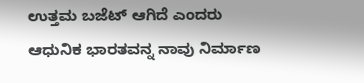ಉತ್ತಮ ಬಜೆಟ್ ಆಗಿದೆ ಎಂದರು
ಆಧುನಿಕ ಭಾರತವನ್ನ ನಾವು ನಿರ್ಮಾಣ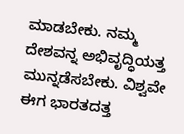ಮಾಡಬೇಕು. ನಮ್ಮ ದೇಶವನ್ನ ಅಭಿವೃದ್ಧಿಯತ್ತ ಮುನ್ನಡೆಸಬೇಕು. ವಿಶ್ವವೇ ಈಗ ಭಾರತದತ್ತ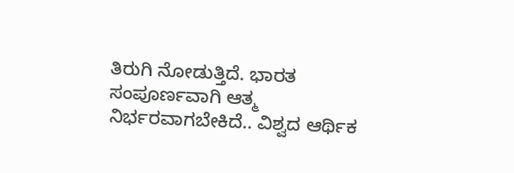ತಿರುಗಿ ನೋಡುತ್ತಿದೆ. ಭಾರತ ಸಂಪೂರ್ಣವಾಗಿ ಆತ್ಮ ನಿರ್ಭರವಾಗಬೇಕಿದೆ.. ವಿಶ್ವದ ಆರ್ಥಿಕ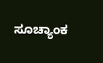ಸೂಚ್ಯಾಂಕ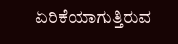ಏರಿಕೆಯಾಗುತ್ತಿರುವ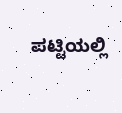ಪಟ್ಟಿಯಲ್ಲಿ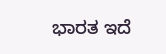ಭಾರತ ಇದೆ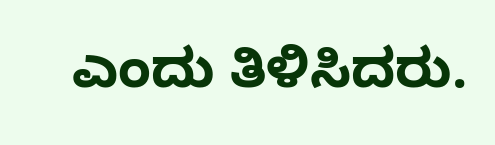ಎಂದು ತಿಳಿಸಿದರು.